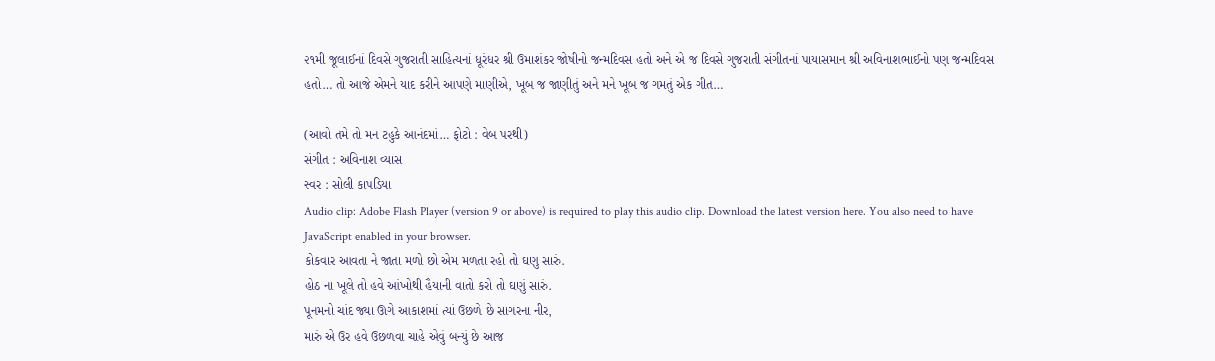૨૧મી જૂલાઈનાં દિવસે ગુજરાતી સાહિત્યનાં ધૂરંધર શ્રી ઉમાશંકર જોષીનો જન્મદિવસ હતો અને એ જ દિવસે ગુજરાતી સંગીતનાં પાયાસમાન શ્રી અવિનાશભાઈનો પણ જન્મદિવસ હતો… તો આજે એમને યાદ કરીને આપણે માણીએ, ખૂબ જ જાણીતું અને મને ખૂબ જ ગમતું એક ગીત…

(આવો તમે તો મન ટહુકે આનંદમાં… ફોટો : વેબ પરથી)
સંગીત : અવિનાશ વ્યાસ
સ્વર : સોલી કાપડિયા
Audio clip: Adobe Flash Player (version 9 or above) is required to play this audio clip. Download the latest version here. You also need to have JavaScript enabled in your browser.
કોકવાર આવતા ને જાતા મળો છો એમ મળતા રહો તો ઘણુ સારું.
હોઠ ના ખૂલે તો હવે આંખોથી હૈયાની વાતો કરો તો ઘણું સારું.
પૂનમનો ચાંદ જ્યા ઊગે આકાશમાં ત્યાં ઉછળે છે સાગરના નીર,
મારું એ ઉર હવે ઉછળવા ચાહે એવું બન્યું છે આજ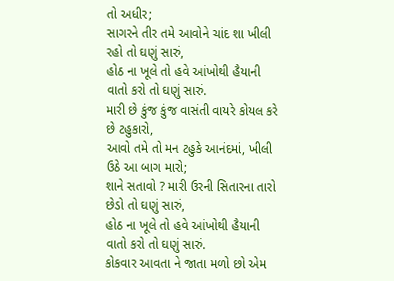તો અધીર;
સાગરને તીર તમે આવોને ચાંદ શા ખીલી રહો તો ઘણું સારું,
હોઠ ના ખૂલે તો હવે આંખોથી હૈયાની વાતો કરો તો ઘણું સારું.
મારી છે કુંજ કુંજ વાસંતી વાયરે કોયલ કરે છે ટહુકારો,
આવો તમે તો મન ટહુકે આનંદમાં, ખીલી ઉઠે આ બાગ મારો;
શાને સતાવો ? મારી ઉરની સિતારના તારો છેડો તો ઘણું સારું,
હોઠ ના ખૂલે તો હવે આંખોથી હૈયાની વાતો કરો તો ઘણું સારું.
કોકવાર આવતા ને જાતા મળો છો એમ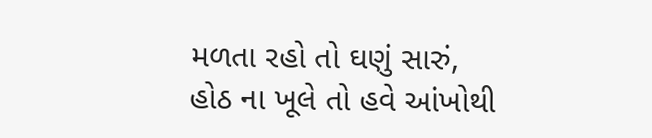મળતા રહો તો ઘણું સારું,
હોઠ ના ખૂલે તો હવે આંખોથી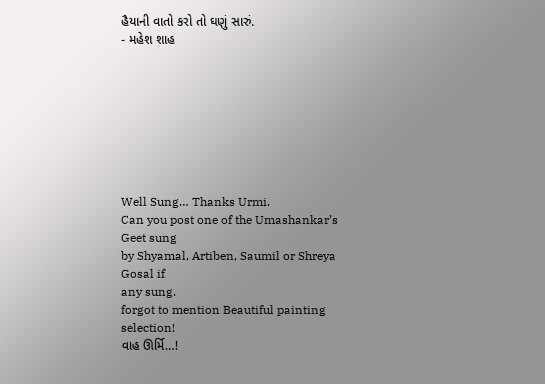હૈયાની વાતો કરો તો ઘણું સારું.
- મહેશ શાહ








Well Sung… Thanks Urmi.
Can you post one of the Umashankar’s Geet sung
by Shyamal, Artiben, Saumil or Shreya Gosal if
any sung.
forgot to mention Beautiful painting selection!
વાહ ઊર્મિ…!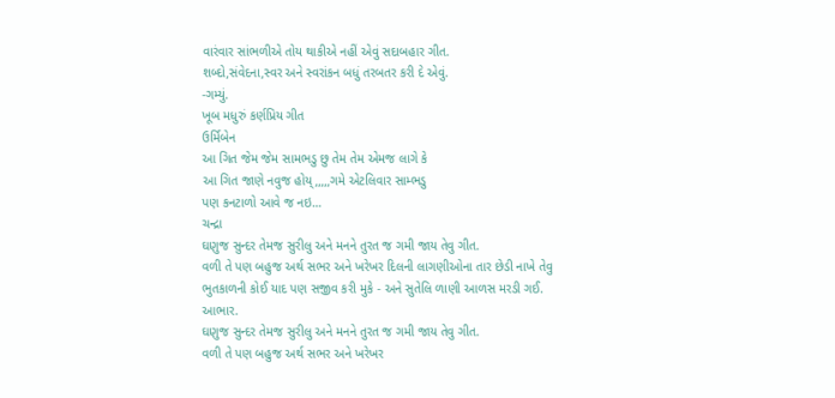વારંવાર સાંભળીએ તોય થાકીએ નહીં એવું સદાબહાર ગીત.
શબ્દો,સંવેદના,સ્વર અને સ્વરાંકન બધું તરબતર કરી દે એવું.
-ગમ્યું.
ખૂબ મધુરું કર્ણપ્રિય ગીત
ઉર્મિબેન
આ ગિત જેમ જેમ સામભડુ છુ તેમ તેમ એમજ લાગે કે
આ ગિત જાણે નવુજ હોય્,,,,,ગમે એટલિવાર સામ્ભડુ
પણ કનટાળો આવે જ નઇ…
ચન્દ્રા
ઘણુજ સુન્દર તેમજ સુરીલુ અને મનને તુરત જ ગમી જાય તેવુ ગીત.
વળી તે પણ બહુજ અર્થ સભર અને ખરેખર દિલની લાગણીઓના તાર છેડી નાખે તેવુ
ભુતકાળની કોઈ યાદ પણ સજીવ કરી મુકે - અને સુતેલિ ળાણી આળસ મરડી ગઈ.
આભાર.
ઘણુજ સુન્દર તેમજ સુરીલુ અને મનને તુરત જ ગમી જાય તેવુ ગીત.
વળી તે પણ બહુજ અર્થ સભર અને ખરેખર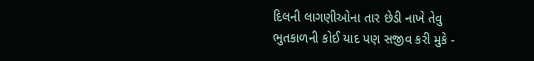દિલની લાગણીઓના તાર છેડી નાખે તેવુ
ભુતકાળની કોઈ યાદ પણ સજીવ કરી મુકે -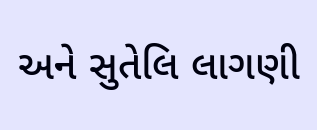અને સુતેલિ લાગણી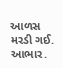આળસ મરડી ગઈ.
આભાર.